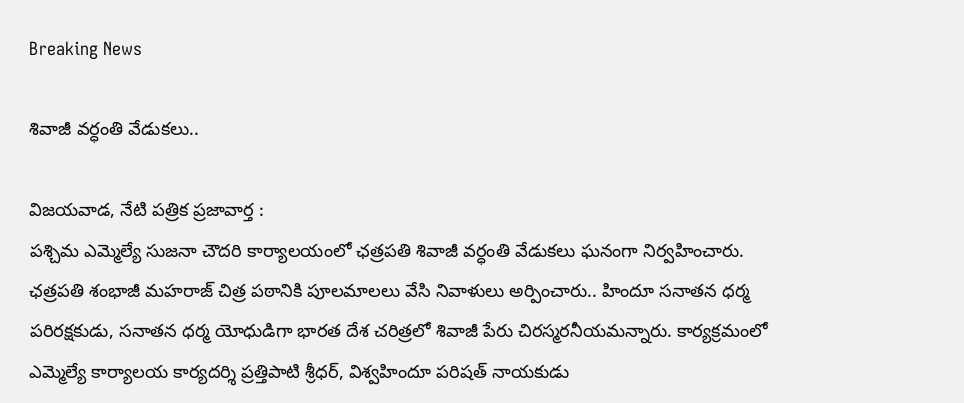Breaking News

శివాజీ వర్ధంతి వేడుకలు..

విజయవాడ, నేటి పత్రిక ప్రజావార్త :
పశ్చిమ ఎమ్మెల్యే సుజనా చౌదరి కార్యాలయంలో ఛత్రపతి శివాజీ వర్ధంతి వేడుకలు ఘనంగా నిర్వహించారు. ఛత్రపతి శంభాజీ మహరాజ్ చిత్ర పఠానికి పూలమాలలు వేసి నివాళులు అర్పించారు.. హిందూ సనాతన ధర్మ పరిరక్షకుడు, సనాతన ధర్మ యోధుడిగా భారత దేశ చరిత్రలో శివాజీ పేరు చిరస్మరనీయమన్నారు. కార్యక్రమంలో ఎమ్మెల్యే కార్యాలయ కార్యదర్శి ప్రత్తిపాటి శ్రీధర్, విశ్వహిందూ పరిషత్ నాయకుడు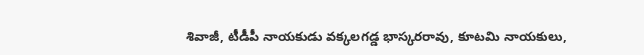శివాజీ, టీడీపీ నాయకుడు వక్కలగడ్డ భాస్కరరావు, కూటమి నాయకులు,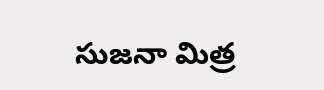సుజనా మిత్ర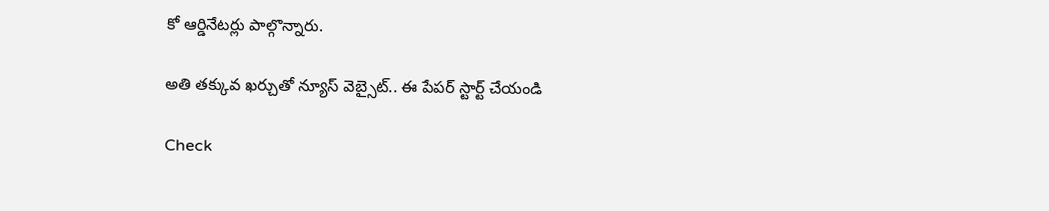కో ఆర్డినేటర్లు పాల్గొన్నారు.

అతి తక్కువ ఖర్చుతో న్యూస్ వెబ్సైట్.. ఈ పేపర్ స్టార్ట్ చేయండి

Check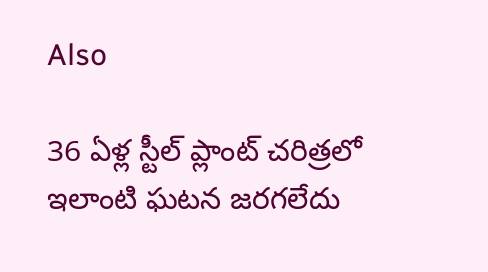Also

36 ఏళ్ల స్టీల్ ప్లాంట్ చరిత్రలో ఇలాంటి ఘటన జరగలేదు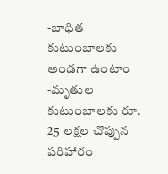-బాధిత కుటుంబాలకు అండగా ఉంటాం -మృతుల కుటుంబాలకు రూ. 25 లక్షల చొప్పున పరిహారం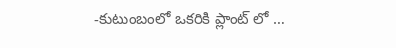-కుటుంబంలో ఒకరికి ప్లాంట్ లో …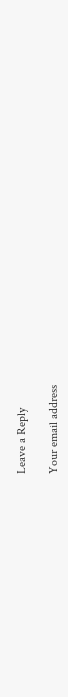Leave a Reply

Your email address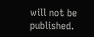will not be published.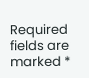Required fields are marked *